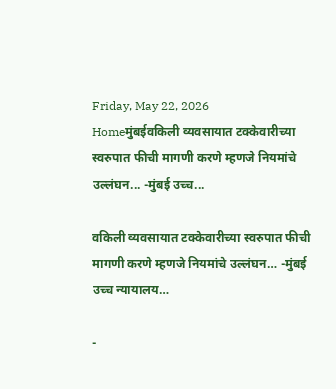Friday, May 22, 2026
Homeमुंबईवकिली व्यवसायात टक्केवारीच्या स्वरुपात फीची मागणी करणे म्हणजे नियमांचे उल्लंघन... -मुंबई उच्च...

वकिली व्यवसायात टक्केवारीच्या स्वरुपात फीची मागणी करणे म्हणजे नियमांचे उल्लंघन… -मुंबई उच्च न्यायालय…

-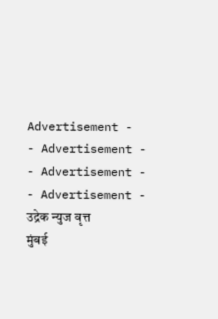Advertisement -
- Advertisement -
- Advertisement -
- Advertisement -
उद्रेक न्युज वृत्त
मुंबई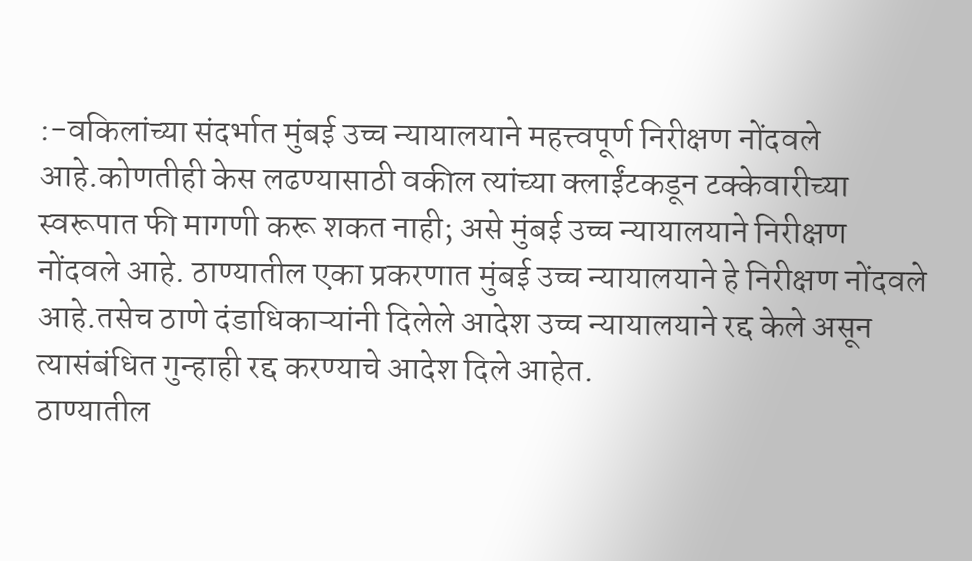:-वकिलांच्या संदर्भात मुंबई उच्च न्यायालयाने महत्त्वपूर्ण निरीक्षण नोंदवले आहे.कोणतीही केस लढण्यासाठी वकील त्यांच्या क्लाईंटकडून टक्केवारीच्या स्वरूपात फी मागणी करू शकत नाही; असे मुंबई उच्च न्यायालयाने निरीक्षण नोंदवले आहे. ठाण्यातील एका प्रकरणात मुंबई उच्च न्यायालयाने हे निरीक्षण नोंदवले आहे.तसेच ठाणे दंडाधिकाऱ्यांनी दिलेले आदेश उच्च न्यायालयाने रद्द केले असून त्यासंबंधित गुन्हाही रद्द करण्याचे आदेश दिले आहेत.
ठाण्यातील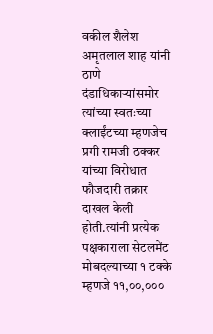वकील शैलेश अमृतलाल शाह यांनी ठाणे दंडाधिकाऱ्यांसमोर त्यांच्या स्वतःच्या क्लाईंटच्या म्हणजेच प्रगी रामजी ठक्कर यांच्या विरोधात फौजदारी तक्रार दाखल केली होती.त्यांनी प्रत्येक पक्षकाराला सेटलमेंट मोबदल्याच्या १ टक्के म्हणजे ११,००,०००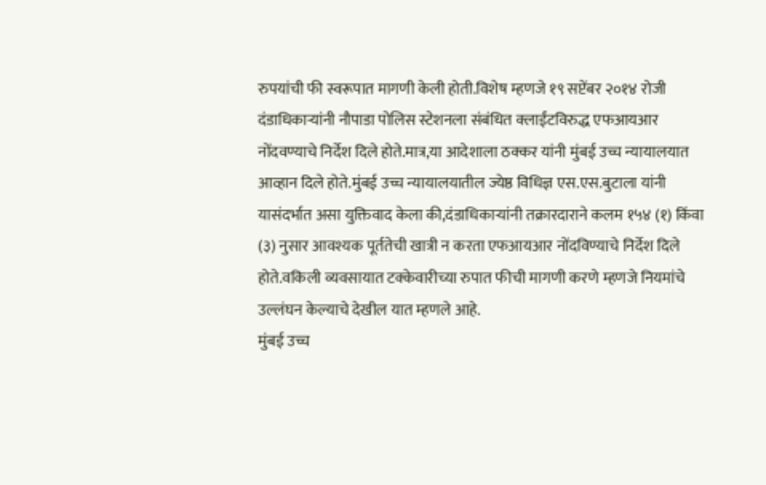रुपयांची फी स्वरूपात मागणी केली होती.विशेष म्हणजे १९ सप्टेंबर २०१४ रोजी दंडाधिकाऱ्यांनी नौपाडा पोलिस स्टेशनला संबंधित क्लाईंटविरुद्ध एफआयआर नोंदवण्याचे निर्देश दिले होते.मात्र,या आदेशाला ठक्कर यांनी मुंबई उच्च न्यायालयात आव्हान दिले होते.मुंबई उच्च न्यायालयातील ज्येष्ठ विधिज्ञ एस.एस.बुटाला यांनी यासंदर्भात असा युक्तिवाद केला की,दंडाधिकाऱ्यांनी तक्रारदाराने कलम १५४ (१) किंवा (३) नुसार आवश्यक पूर्ततेची खात्री न करता एफआयआर नोंदविण्याचे निर्देश दिले होते.वकिली व्यवसायात टक्केवारीच्या रुपात फीची मागणी करणे म्हणजे नियमांचे उल्लंघन केल्याचे देखील यात म्हणले आहे.
मुंबई उच्च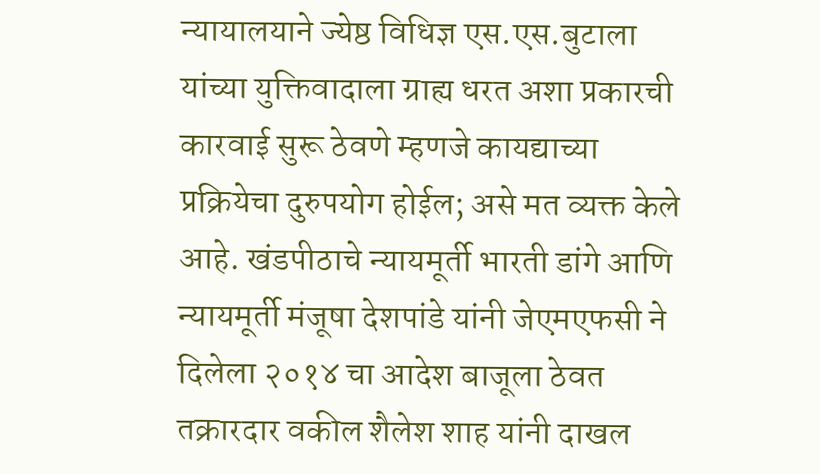न्यायालयाने ज्येष्ठ विधिज्ञ एस.एस.बुटाला यांच्या युक्तिवादाला ग्राह्य धरत अशा प्रकारची कारवाई सुरू ठेवणे म्हणजे कायद्याच्या प्रक्रियेचा दुरुपयोग होईल; असे मत व्यक्त केले आहे. खंडपीठाचे न्यायमूर्ती भारती डांगे आणि न्यायमूर्ती मंजूषा देशपांडे यांनी जेएमएफसी ने दिलेला २०१४ चा आदेश बाजूला ठेवत तक्रारदार वकील शैलेश शाह यांनी दाखल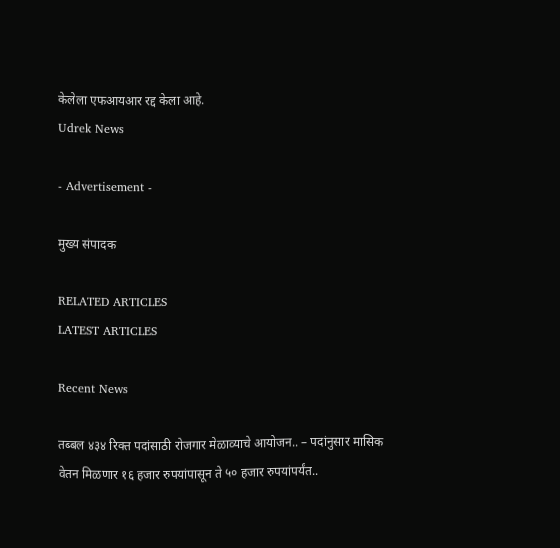केलेला एफआयआर रद्द केला आहे.
Udrek News

- Advertisement -

मुख्य संपादक

RELATED ARTICLES
LATEST ARTICLES

Recent News

तब्बल ४३४ रिक्त पदांसाठी रोजगार मेळाव्याचे आयोजन.. – पदांनुसार मासिक वेतन मिळणार १६ हजार रुपयांपासून ते ५० हजार रुपयांपर्यंत..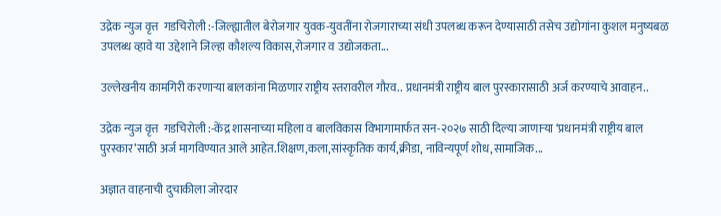उद्रेक न्युज वृत्त  गडचिरोली :-जिल्ह्यातील बेरोजगार युवक-युवतींना रोजगाराच्या संधी उपलब्ध करून देण्यासाठी तसेच उद्योगांना कुशल मनुष्यबळ उपलब्ध व्हावे या उद्देशाने जिल्हा कौशल्य विकास,रोजगार व उद्योजकता...

उल्लेखनीय कामगिरी करणाऱ्या बालकांना मिळणार राष्ट्रीय स्तरावरील गौरव.. प्रधानमंत्री राष्ट्रीय बाल पुरस्कारासाठी अर्ज करण्याचे आवाहन..

उद्रेक न्युज वृत्त  गडचिरोली :-केंद्र शासनाच्या महिला व बालविकास विभागामार्फत सन-२०२७ साठी दिल्या जाणाऱ्या ‘प्रधानमंत्री राष्ट्रीय बाल पुरस्कार’साठी अर्ज मागविण्यात आले आहेत.शिक्षण,कला,सांस्कृतिक कार्य,क्रीडा, नाविन्यपूर्ण शोध,सामाजिक...

अज्ञात वाहनाची दुचाकीला जोरदार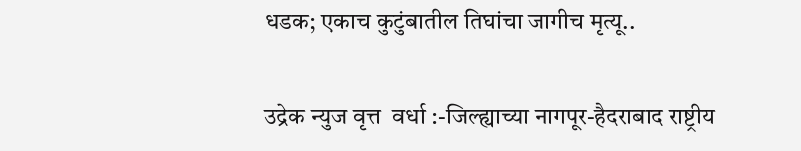धडक; एकाच कुटुंबातील तिघांचा जागीच मृत्यू..

उद्रेक न्युज वृत्त  वर्धा :-जिल्ह्याच्या नागपूर-हैदराबाद राष्ट्रीय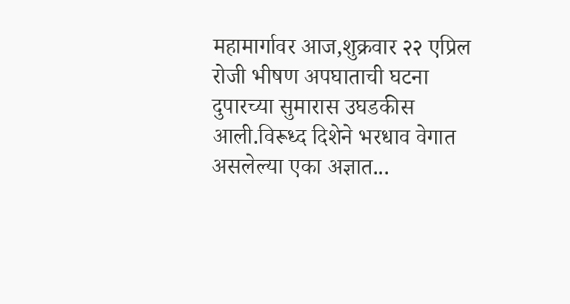महामार्गावर आज,शुक्रवार २२ एप्रिल रोजी भीषण अपघाताची घटना दुपारच्या सुमारास उघडकीस आली.विरूध्द दिशेने भरधाव वेगात असलेल्या एका अज्ञात...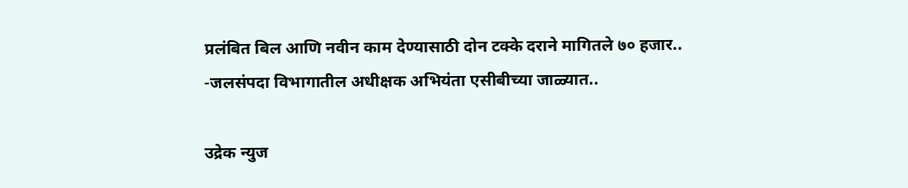प्रलंबित बिल आणि नवीन काम देण्यासाठी दोन टक्के दराने मागितले ७० हजार.. -जलसंपदा विभागातील अधीक्षक अभियंता एसीबीच्या जाळ्यात..

उद्रेक न्युज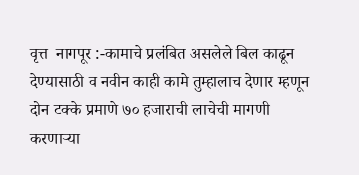वृत्त  नागपूर :-कामाचे प्रलंबित असलेले बिल काढून देण्यासाठी व नवीन काही कामे तुम्हालाच देणार म्हणून दोन टक्के प्रमाणे ७० हजाराची लाचेची मागणी करणाऱ्या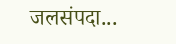जलसंपदा...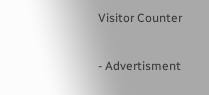Visitor Counter

- Advertisment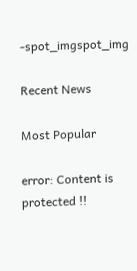-spot_imgspot_img

Recent News

Most Popular

error: Content is protected !!